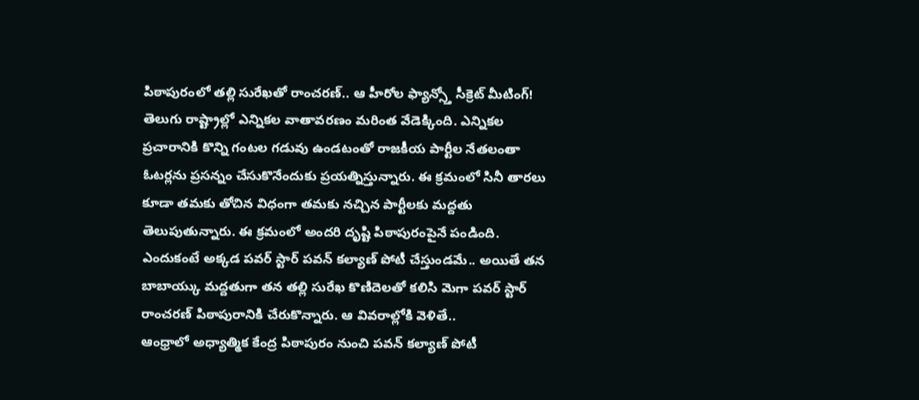పిఠాపురంలో తల్లి సురేఖతో రాంచరణ్.. ఆ హీరోల ఫ్యాన్స్తో సీక్రెట్ మీటింగ్!
తెలుగు రాష్ట్రాల్లో ఎన్నికల వాతావరణం మరింత వేడెక్కింది. ఎన్నికల ప్రచారానికి కొన్ని గంటల గడువు ఉండటంతో రాజకీయ పార్టీల నేతలంతా ఓటర్లను ప్రసన్నం చేసుకొనేందుకు ప్రయత్నిస్తున్నారు. ఈ క్రమంలో సినీ తారలు కూడా తమకు తోచిన విధంగా తమకు నచ్చిన పార్టీలకు మద్దతు తెలుపుతున్నారు. ఈ క్రమంలో అందరి దృష్టి పిఠాపురంపైనే పండింది. ఎందుకంటే అక్కడ పవర్ స్టార్ పవన్ కల్యాణ్ పోటీ చేస్తుండమే.. అయితే తన బాబాయ్కు మద్దతుగా తన తల్లి సురేఖ కొణిదెలతో కలిసి మెగా పవర్ స్టార్ రాంచరణ్ పిఠాపురానికి చేరుకొన్నారు. ఆ వివరాల్లోకి వెళితే..
ఆంధ్రాలో అధ్యాత్మిక కేంద్ర పిఠాపురం నుంచి పవన్ కల్యాణ్ పోటీ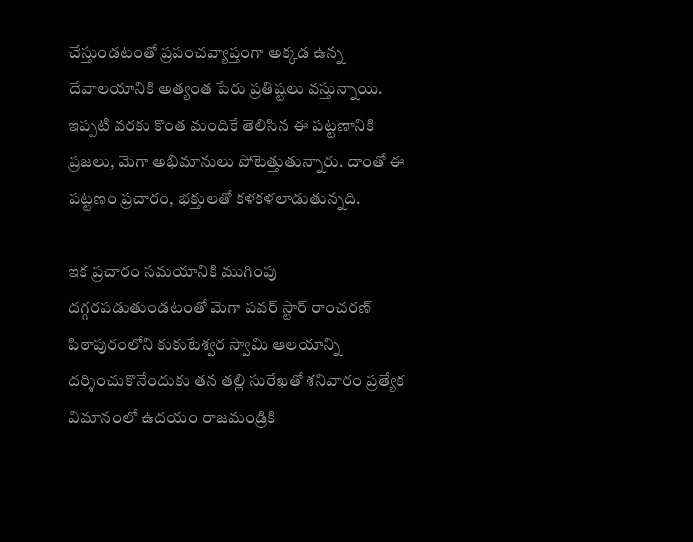చేస్తుండటంతో ప్రపంచవ్యాప్తంగా అక్కడ ఉన్న దేవాలయానికి అత్యంత పేరు ప్రతిష్టలు వస్తున్నాయి. ఇప్పటి వరకు కొంత మందికే తెలిసిన ఈ పట్టణానికి ప్రజలు, మెగా అభిమానులు పోటెత్తుతున్నారు. దాంతో ఈ పట్టణం ప్రచారం, భక్తులతో కళకళలాడుతున్నది.

ఇక ప్రచారం సమయానికి ముగింపు దగ్గరపడుతుండటంతో మెగా పవర్ స్టార్ రాంచరణ్ పిఠాపురంలోని కుకుటేశ్వర స్వామి ఆలయాన్ని దర్శించుకొనేందుకు తన తల్లి సురేఖతో శనివారం ప్రత్యేక విమానంలో ఉదయం రాజమండ్రికి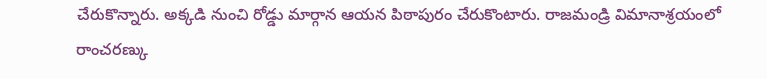చేరుకొన్నారు. అక్కడి నుంచి రోడ్డు మార్గాన ఆయన పిఠాపురం చేరుకొంటారు. రాజమండ్రి విమానాశ్రయంలో రాంచరణ్కు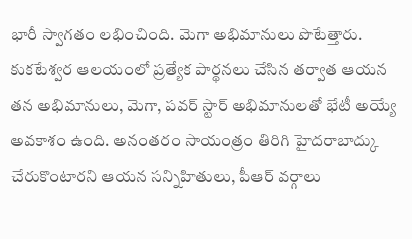భారీ స్వాగతం లభించింది. మెగా అభిమానులు పొటేత్తారు.
కుకటేశ్వర ఆలయంలో ప్రత్యేక పార్థనలు చేసిన తర్వాత ఆయన తన అభిమానులు, మెగా, పవర్ స్టార్ అభిమానులతో భేటీ అయ్యే అవకాశం ఉంది. అనంతరం సాయంత్రం తిరిగి హైదరాబాద్కు చేరుకొంటారని ఆయన సన్నిహితులు, పీఆర్ వర్గాలు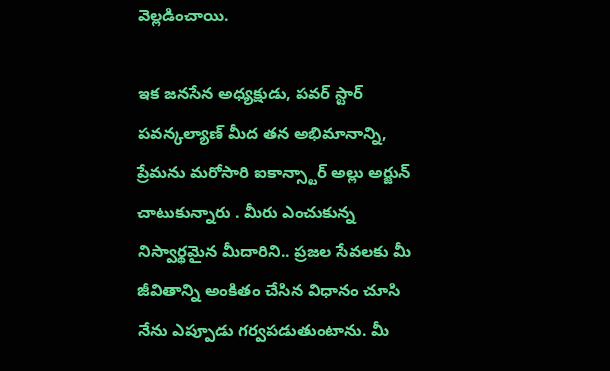వెల్లడించాయి.

ఇక జనసేన అధ్యక్షుడు, పవర్ స్టార్ పవన్కల్యాణ్ మీద తన అభిమానాన్ని, ప్రేమను మరోసారి ఐకాన్స్టార్ అల్లు అర్జున్ చాటుకున్నారు . మీరు ఎంచుకున్న నిస్వార్థమైన మీదారిని.. ప్రజల సేవలకు మీ జీవితాన్ని అంకితం చేసిన విధానం చూసి నేను ఎప్పూడు గర్వపడుతుంటాను. మీ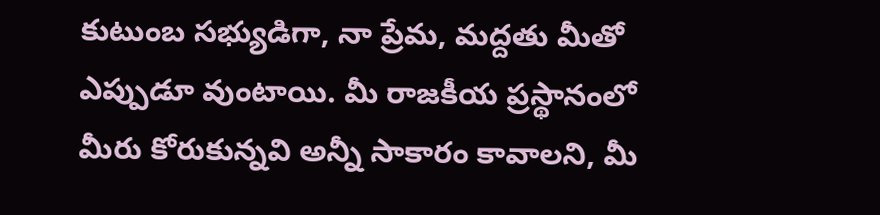కుటుంబ సభ్యుడిగా, నా ప్రేమ, మద్దతు మీతో ఎప్పుడూ వుంటాయి. మీ రాజకీయ ప్రస్థానంలో మీరు కోరుకున్నవి అన్నీ సాకారం కావాలని, మీ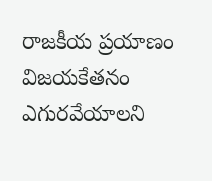రాజకీయ ప్రయాణం విజయకేతనం ఎగురవేయాలని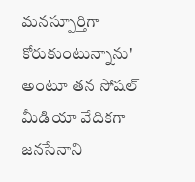మనస్పూర్తిగా కోరుకుంటున్నాను' అంటూ తన సోషల్ మీడియా వేదికగా జనసేనాని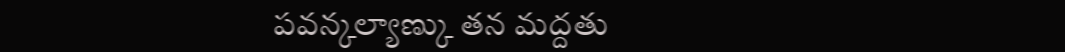పవన్కల్యాణ్కు తన మద్దతు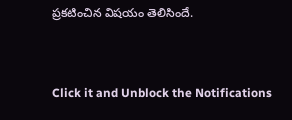ప్రకటించిన విషయం తెలిసిందే.


Click it and Unblock the Notifications